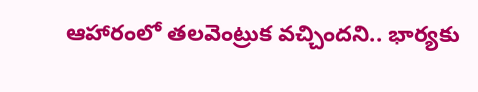ఆహారంలో తలవెంట్రుక వచ్చిందని.. భార్యకు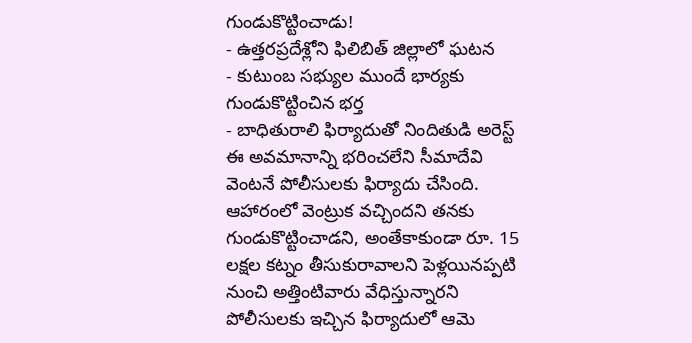గుండుకొట్టించాడు!
- ఉత్తరప్రదేశ్లోని ఫిలిబిత్ జిల్లాలో ఘటన
- కుటుంబ సభ్యుల ముందే భార్యకు గుండుకొట్టించిన భర్త
- బాధితురాలి ఫిర్యాదుతో నిందితుడి అరెస్ట్
ఈ అవమానాన్ని భరించలేని సీమాదేవి వెంటనే పోలీసులకు ఫిర్యాదు చేసింది. ఆహారంలో వెంట్రుక వచ్చిందని తనకు గుండుకొట్టించాడని, అంతేకాకుండా రూ. 15 లక్షల కట్నం తీసుకురావాలని పెళ్లయినప్పటి నుంచి అత్తింటివారు వేధిస్తున్నారని పోలీసులకు ఇచ్చిన ఫిర్యాదులో ఆమె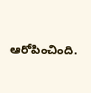ఆరోపించింది.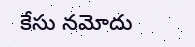కేసు నమోదు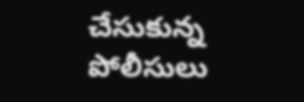చేసుకున్న పోలీసులు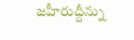జహీరుద్దీన్ను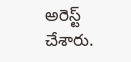అరెస్ట్ చేశారు.